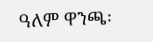ዓለም ዋንጫ፡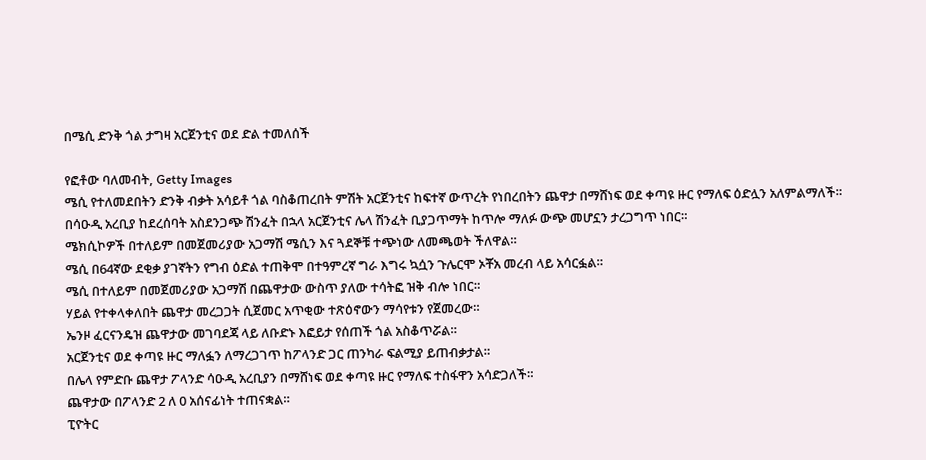በሜሲ ድንቅ ጎል ታግዛ አርጀንቲና ወደ ድል ተመለሰች

የፎቶው ባለመብት, Getty Images
ሜሲ የተለመደበትን ድንቅ ብቃት አሳይቶ ጎል ባስቆጠረበት ምሽት አርጀንቲና ከፍተኛ ውጥረት የነበረበትን ጨዋታ በማሸነፍ ወደ ቀጣዩ ዙር የማለፍ ዕድሏን አለምልማለች።
በሳዑዲ አረቢያ ከደረሰባት አስደንጋጭ ሽንፈት በኋላ አርጀንቲና ሌላ ሽንፈት ቢያጋጥማት ከጥሎ ማለፉ ውጭ መሆኗን ታረጋግጥ ነበር።
ሜክሲኮዎች በተለይም በመጀመሪያው አጋማሽ ሜሲን እና ጓደኞቹ ተጭነው ለመጫወት ችለዋል።
ሜሲ በ64ኛው ደቂቃ ያገኛትን የግብ ዕድል ተጠቅሞ በተዓምረኛ ግራ እግሩ ኳሷን ጉሌርሞ ኦቾአ መረብ ላይ አሳርፏል።
ሜሲ በተለይም በመጀመሪያው አጋማሽ በጨዋታው ውስጥ ያለው ተሳትፎ ዝቅ ብሎ ነበር።
ሃይል የተቀላቀለበት ጨዋታ መረጋጋት ሲጀመር አጥቂው ተጽዕኖውን ማሳየቱን የጀመረው።
ኤንዞ ፈርናንዴዝ ጨዋታው መገባደጃ ላይ ለቡድኑ እፎይታ የሰጠች ጎል አስቆጥሯል።
አርጀንቲና ወደ ቀጣዩ ዙር ማለፏን ለማረጋገጥ ከፖላንድ ጋር ጠንካራ ፍልሚያ ይጠብቃታል።
በሌላ የምድቡ ጨዋታ ፖላንድ ሳዑዲ አረቢያን በማሸነፍ ወደ ቀጣዩ ዙር የማለፍ ተስፋዋን አሳድጋለች።
ጨዋታው በፖላንድ 2 ለ 0 አሰናፊነት ተጠናቋል።
ፒዮትር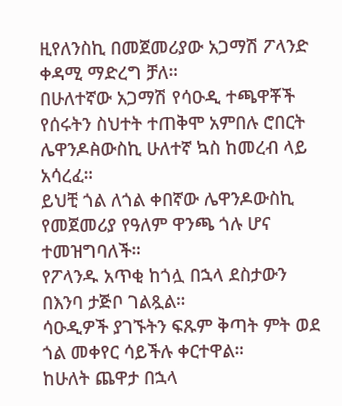ዚየለንስኪ በመጀመሪያው አጋማሽ ፖላንድ ቀዳሚ ማድረግ ቻለ።
በሁለተኛው አጋማሽ የሳዑዲ ተጫዋቾች የሰሩትን ስህተት ተጠቅሞ አምበሉ ሮበርት ሌዋንዶꬅውስኪ ሁለተኛ ኳስ ከመረብ ላይ አሳረፈ።
ይህቺ ጎል ለጎል ቀበኛው ሌዋንዶውስኪ የመጀመሪያ የዓለም ዋንጫ ጎሉ ሆና ተመዝግባለች።
የፖላንዱ አጥቂ ከጎሏ በኋላ ደስታውን በእንባ ታጅቦ ገልጿል።
ሳዑዲዎች ያገኙትን ፍጹም ቅጣት ምት ወደ ጎል መቀየር ሳይችሉ ቀርተዋል።
ከሁለት ጨዋታ በኋላ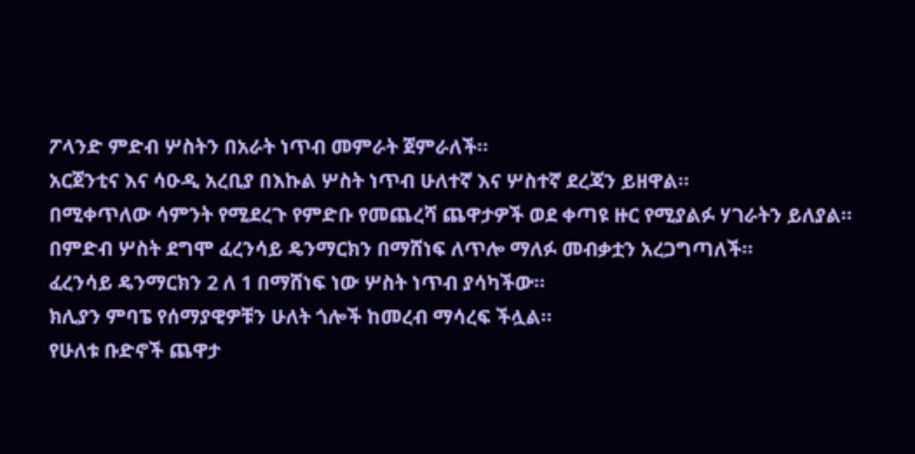ፖላንድ ምድብ ሦስትን በአራት ነጥብ መምራት ጀምራለች።
አርጀንቲና እና ሳዑዲ አረቢያ በእኩል ሦስት ነጥብ ሁለተኛ እና ሦስተኛ ደረጃን ይዘዋል።
በሚቀጥለው ሳምንት የሚደረጉ የምድቡ የመጨረሻ ጨዋታዎች ወደ ቀጣዩ ዙር የሚያልፉ ሃገራትን ይለያል።
በምድብ ሦስት ደግሞ ፈረንሳይ ዴንማርክን በማሸነፍ ለጥሎ ማለፉ መብቃቷን አረጋግጣለች።
ፈረንሳይ ዴንማርክን 2 ለ 1 በማሸነፍ ነው ሦስት ነጥብ ያሳካችው።
ክሊያን ምባፔ የሰማያዊዎቹን ሁለት ጎሎች ከመረብ ማሳረፍ ችሏል።
የሁለቱ ቡድኖች ጨዋታ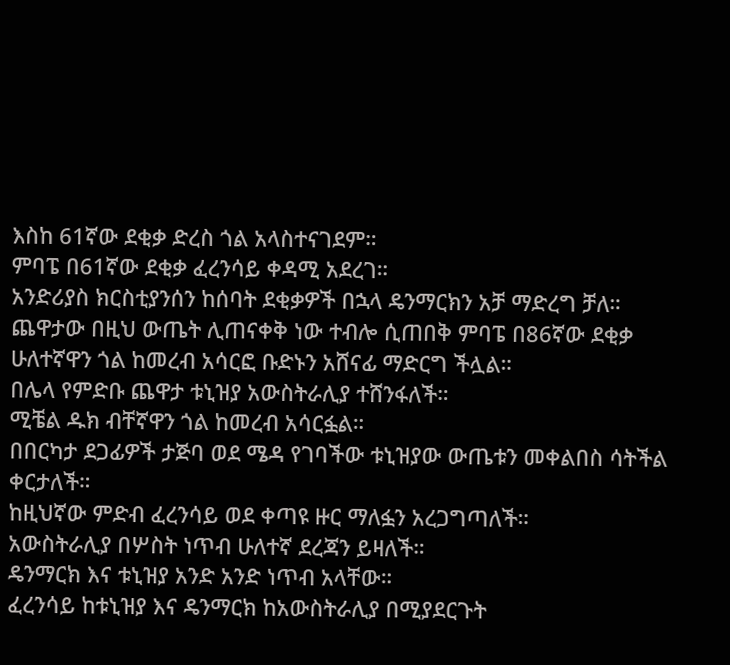እስከ 61ኛው ደቂቃ ድረስ ጎል አላስተናገደም።
ምባፔ በ61ኛው ደቂቃ ፈረንሳይ ቀዳሚ አደረገ።
አንድሪያስ ክርስቲያንሰን ከሰባት ደቂቃዎች በኋላ ዴንማርክን አቻ ማድረግ ቻለ።
ጨዋታው በዚህ ውጤት ሊጠናቀቅ ነው ተብሎ ሲጠበቅ ምባፔ በ86ኛው ደቂቃ ሁለተኛዋን ጎል ከመረብ አሳርፎ ቡድኑን አሸናፊ ማድርግ ችሏል።
በሌላ የምድቡ ጨዋታ ቱኒዝያ አውስትራሊያ ተሸንፋለች።
ሚቼል ዱክ ብቸኛዋን ጎል ከመረብ አሳርፏል።
በበርካታ ደጋፊዎች ታጅባ ወደ ሜዳ የገባችው ቱኒዝያው ውጤቱን መቀልበስ ሳትችል ቀርታለች።
ከዚህኛው ምድብ ፈረንሳይ ወደ ቀጣዩ ዙር ማለፏን አረጋግጣለች።
አውስትራሊያ በሦስት ነጥብ ሁለተኛ ደረጃን ይዛለች።
ዴንማርክ እና ቱኒዝያ አንድ አንድ ነጥብ አላቸው።
ፈረንሳይ ከቱኒዝያ እና ዴንማርክ ከአውስትራሊያ በሚያደርጉት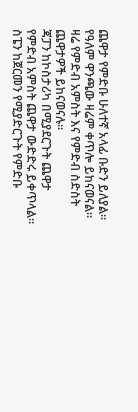ጨዋታ የምድቡ ሁለተኛ አላፊ ቡድን ይለያል።
የዓለም ዋንጫው ዛሬም ቀጥሎ ይከናወናል።
ዛሬ የምድብ አምስት እና የምድብ ስድስት ጨዋታዎች ይከናወናሉ።
ጃፓን ከኮስታሪካ በሚያደርጉት ጨዋታ የምድብ አምስት ጨዋታ ውድድሩ ይቀጥላል።
ስፔን ከጀርመን የሚያድርጉት የምድቡ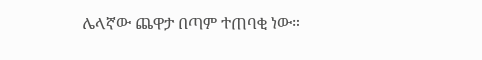ሌላኛው ጨዋታ በጣም ተጠባቂ ነው።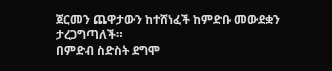ጀርመን ጨዋታውን ከተሸነፈች ከምድቡ መውደቋን ታረጋግጣለች።
በምድብ ስድስት ደግሞ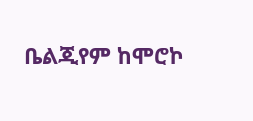ቤልጂየም ከሞሮኮ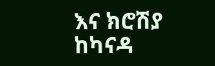እና ክሮሽያ ከካናዳ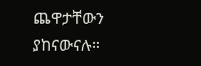ጨዋታቸውን ያከናውናሉ።